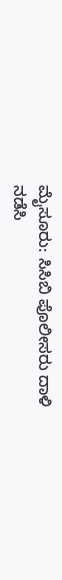ಮೈಸೂರು: ಸಿಸಿಬಿ ಪೊಲೀಸರು ದಾಳಿ ನಡೆಸಿ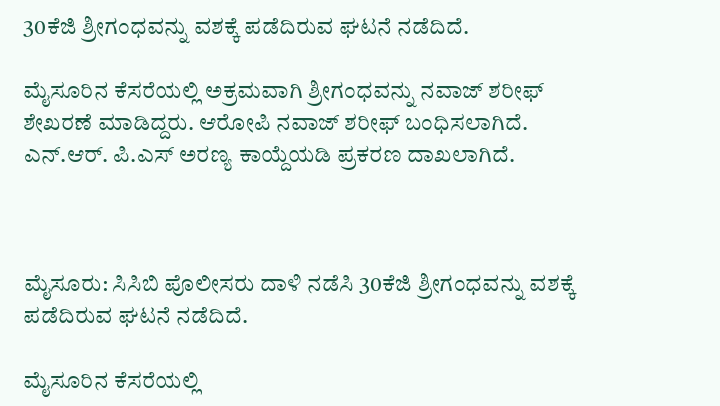30ಕೆಜಿ ಶ್ರೀಗಂಧವನ್ನು ವಶಕ್ಕೆ ಪಡೆದಿರುವ ಘಟನೆ ನಡೆದಿದೆ.

ಮೈಸೂರಿನ ಕೆಸರೆಯಲ್ಲಿ ಅಕ್ರಮವಾಗಿ ಶ್ರೀಗಂಧವನ್ನು ನವಾಜ್ ಶರೀಫ್ ಶೇಖರಣೆ ಮಾಡಿದ್ದರು. ಆರೋಪಿ ನವಾಜ್ ಶರೀಫ್ ಬಂಧಿಸಲಾಗಿದೆ. ಎನ್.ಆರ್. ಪಿ.ಎಸ್ ಅರಣ್ಯ ಕಾಯ್ದೆಯಡಿ ಪ್ರಕರಣ ದಾಖಲಾಗಿದೆ.



ಮೈಸೂರು: ಸಿಸಿಬಿ ಪೊಲೀಸರು ದಾಳಿ ನಡೆಸಿ 30ಕೆಜಿ ಶ್ರೀಗಂಧವನ್ನು ವಶಕ್ಕೆ ಪಡೆದಿರುವ ಘಟನೆ ನಡೆದಿದೆ.

ಮೈಸೂರಿನ ಕೆಸರೆಯಲ್ಲಿ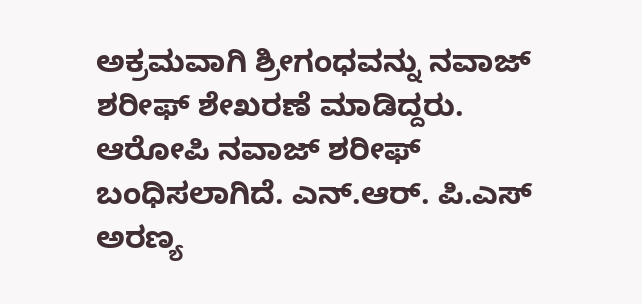ಅಕ್ರಮವಾಗಿ ಶ್ರೀಗಂಧವನ್ನು ನವಾಜ್ ಶರೀಫ್ ಶೇಖರಣೆ ಮಾಡಿದ್ದರು. ಆರೋಪಿ ನವಾಜ್ ಶರೀಫ್ ಬಂಧಿಸಲಾಗಿದೆ. ಎನ್.ಆರ್. ಪಿ.ಎಸ್ ಅರಣ್ಯ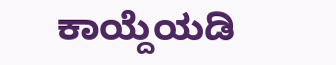ಕಾಯ್ದೆಯಡಿ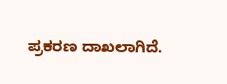ಪ್ರಕರಣ ದಾಖಲಾಗಿದೆ.